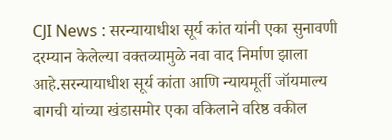CJI News : सरन्यायाधीश सूर्य कांत यांनी एका सुनावणी दरम्यान केलेल्या वक्तव्यामुळे नवा वाद निर्माण झाला आहे.सरन्यायाधीश सूर्य कांता आणि न्यायमूर्ती जॉयमाल्य बागची यांच्या खंडासमोर एका वकिलाने वरिष्ठ वकील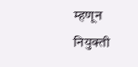म्हणून नियुक्ती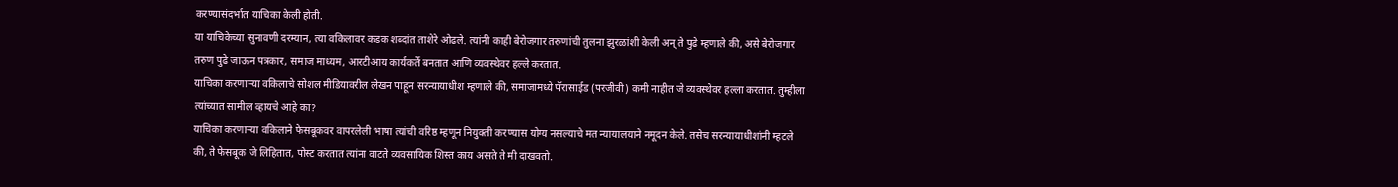करण्यासंदर्भात याचिका केली होती.
या याचिकेच्या सुनावणी दरम्यान, त्या वकिलावर कडक शब्दांत ताशेरे ओढले. त्यांनी काही बेरोजगार तरुणांची तुलना झुरळांशी केली अन् ते पुढे म्हणाले की, असे बेरोजगार तरुण पुढे जाऊन पत्रकार, समाज माध्यम, आरटीआय कार्यकर्ते बनतात आणि व्यवस्थेवर हल्ले करतात.
याचिका करणाऱ्या वकिलाचे सोशल मीडियावरील लेखन पाहून सरन्यायाधीश म्हणाले की, समाजामध्ये पॅरासाईड (परजीवी) कमी नाहीत जे व्यवस्थेवर हल्ला करतात. तुम्हीला त्यांच्यात सामील व्हायचे आहे का?
याचिका करणाऱ्या वकिलाने फेसबूकवर वापरलेली भाषा त्यांची वरिष्ठ म्हणून नियुक्ती करण्यास योग्य नसल्याचे मत न्यायालयाने नमूदन केले. तसेच सरन्यायाधीशांनी म्हटले की, ते फेसबूक जे लिहितात, पोस्ट करतात त्यांना वाटते व्यवसायिक शिस्त काय असते ते मी दाखवतो.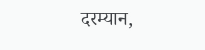दरम्यान,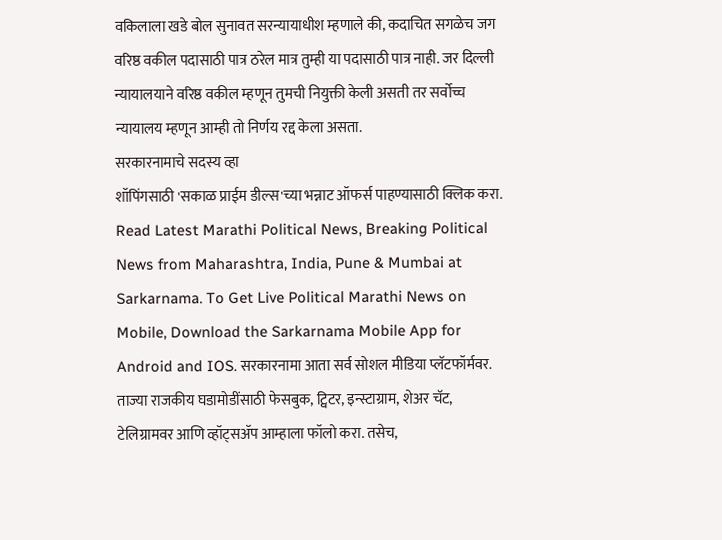वकिलाला खडे बोल सुनावत सरन्यायाधीश म्हणाले की, कदाचित सगळेच जग वरिष्ठ वकील पदासाठी पात्र ठरेल मात्र तुम्ही या पदासाठी पात्र नाही. जर दिल्ली न्यायालयाने वरिष्ठ वकील म्हणून तुमची नियुक्ती केली असती तर सर्वोच्च न्यायालय म्हणून आम्ही तो निर्णय रद्द केला असता.
सरकारनामाचे सदस्य व्हा
शॉपिंगसाठी 'सकाळ प्राईम डील्स'च्या भन्नाट ऑफर्स पाहण्यासाठी क्लिक करा.
Read Latest Marathi Political News, Breaking Political News from Maharashtra, India, Pune & Mumbai at Sarkarnama. To Get Live Political Marathi News on Mobile, Download the Sarkarnama Mobile App for Android and IOS. सरकारनामा आता सर्व सोशल मीडिया प्लॅटफॉर्मवर. ताज्या राजकीय घडामोडींसाठी फेसबुक, ट्विटर, इन्स्टाग्राम, शेअर चॅट, टेलिग्रामवर आणि व्हॉट्सॲप आम्हाला फॉलो करा. तसेच,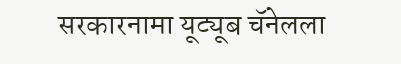सरकारनामा यूट्यूब चॅनेलला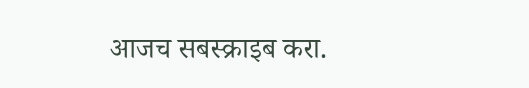आजच सबस्क्राइब करा.